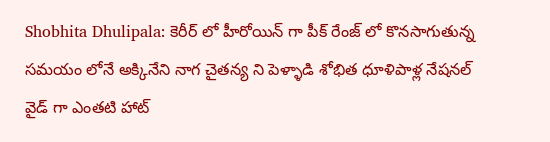Shobhita Dhulipala: కెరీర్ లో హీరోయిన్ గా పీక్ రేంజ్ లో కొనసాగుతున్న సమయం లోనే అక్కినేని నాగ చైతన్య ని పెళ్ళాడి శోభిత ధూళిపాళ్ల నేషనల్ వైడ్ గా ఎంతటి హాట్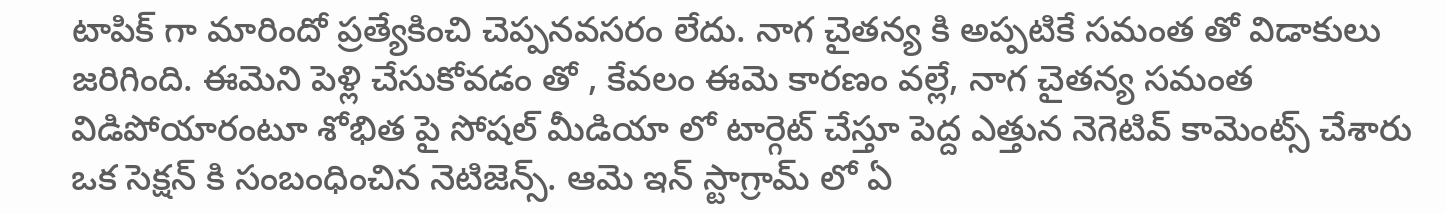టాపిక్ గా మారిందో ప్రత్యేకించి చెప్పనవసరం లేదు. నాగ చైతన్య కి అప్పటికే సమంత తో విడాకులు జరిగింది. ఈమెని పెళ్లి చేసుకోవడం తో , కేవలం ఈమె కారణం వల్లే, నాగ చైతన్య సమంత విడిపోయారంటూ శోభిత పై సోషల్ మీడియా లో టార్గెట్ చేస్తూ పెద్ద ఎత్తున నెగెటివ్ కామెంట్స్ చేశారు ఒక సెక్షన్ కి సంబంధించిన నెటిజెన్స్. ఆమె ఇన్ స్టాగ్రామ్ లో ఏ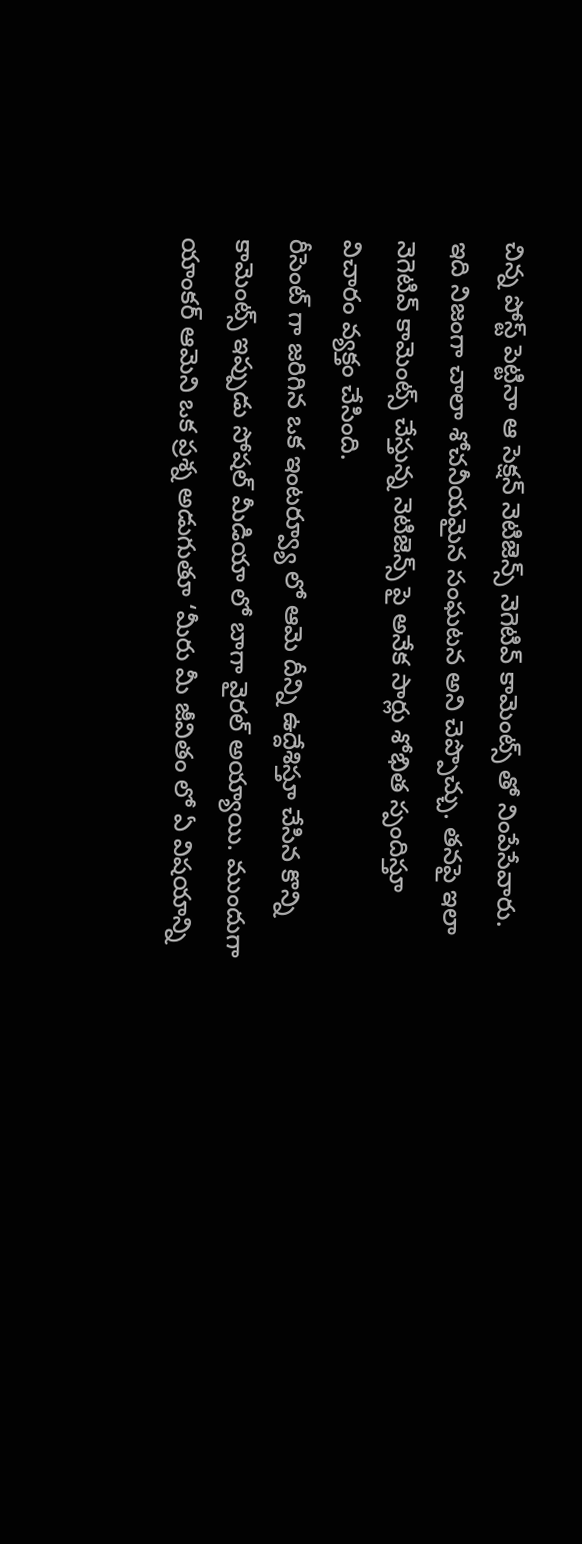చిన్న పోస్ట్ పెట్టినా ఆ సెక్షన్ నెటిజెన్స్ నెగెటివ్ కామెంట్స్ తో నింపేసేవారు. ఇది నిజంగా చాలా శోచనీయమైన సంఘటన అని చెప్పొచ్చు. తనపై ఇలా నెగెటివ్ కామెంట్స్ చేస్తున్న నెటిజెన్స్ పై అనేక సార్లు శోభిత స్పందిస్తూ విచారం వ్యక్తం చేసింది.
రీసెంట్ గా జరిగిన ఒక ఇంటర్వ్యూ లో ఆమె దీన్ని ఉద్దేశిస్తూ చేసిన కొన్ని కామెంట్స్ ఇప్పుడు సోషల్ మీడియా లో బాగా వైరల్ అయ్యాయి. ముందుగా యాంకర్ ఆమెని ఒక ప్రశ్న అడుగుతూ ‘మీరు మీ జీవితం లో ఏ విషయాన్ని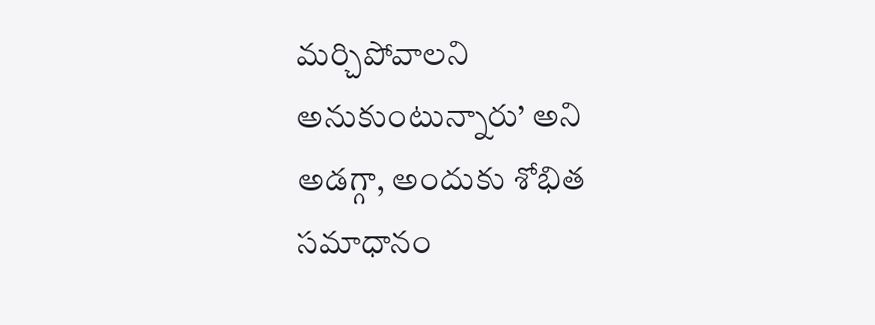మర్చిపోవాలని అనుకుంటున్నారు’ అని అడగ్గా, అందుకు శోభిత సమాధానం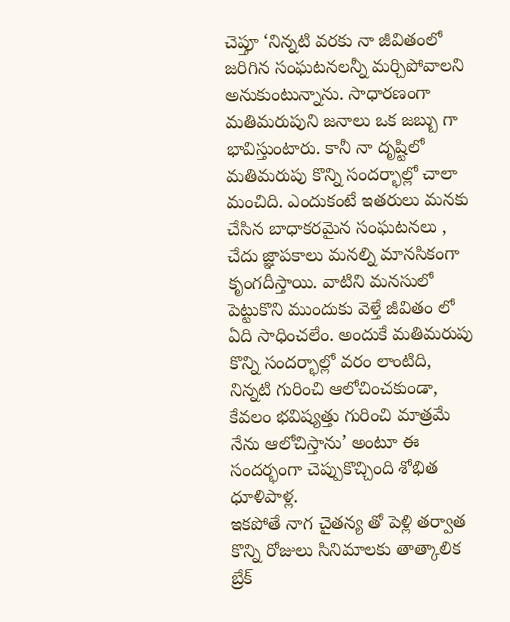చెప్తూ ‘నిన్నటి వరకు నా జీవితంలో జరిగిన సంఘటనలన్నీ మర్చిపోవాలని అనుకుంటున్నాను. సాధారణంగా మతిమరుపుని జనాలు ఒక జబ్బు గా భావిస్తుంటారు. కానీ నా దృష్టిలో మతిమరుపు కొన్ని సందర్భాల్లో చాలా మంచిది. ఎందుకంటే ఇతరులు మనకు చేసిన బాధాకరమైన సంఘటనలు , చేదు జ్ఞాపకాలు మనల్ని మానసికంగా కృంగదీస్తాయి. వాటిని మనసులో పెట్టుకొని ముందుకు వెళ్తే జీవితం లో ఏది సాధించలేం. అందుకే మతిమరుపు కొన్ని సందర్భాల్లో వరం లాంటిది, నిన్నటి గురించి ఆలోచించకుండా, కేవలం భవిష్యత్తు గురించి మాత్రమే నేను ఆలోచిస్తాను’ అంటూ ఈ సందర్భంగా చెప్పుకొచ్చింది శోభిత ధూళిపాళ్ల.
ఇకపోతే నాగ చైతన్య తో పెళ్లి తర్వాత కొన్ని రోజులు సినిమాలకు తాత్కాలిక బ్రేక్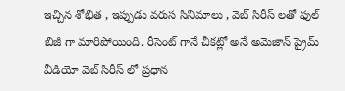ఇచ్చిన శోభిత , ఇప్పుడు వరుస సినిమాలు , వెబ్ సిరీస్ లతో ఫుల్ బిజీ గా మారిపోయింది. రీసెంట్ గానే చీకట్లో అనే అమెజాన్ ప్రైమ్ వీడియో వెబ్ సిరీస్ లో ప్రధాన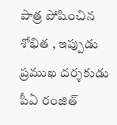పాత్ర పోషించిన శోభిత , ఇప్పుడు ప్రముఖ దర్శకుడు పీఏ రంజిత్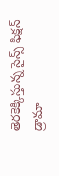తెరకెక్కిస్తున్న సైన్స్ ఫిక్షన్ డ్రామా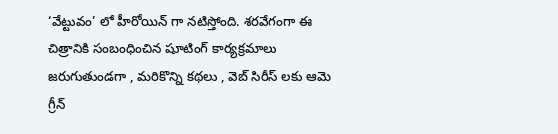‘వేట్టువం’ లో హీరోయిన్ గా నటిస్తోంది. శరవేగంగా ఈ చిత్రానికి సంబంధించిన షూటింగ్ కార్యక్రమాలు జరుగుతుండగా , మరికొన్ని కథలు , వెబ్ సిరీస్ లకు ఆమె గ్రీన్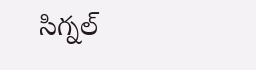సిగ్నల్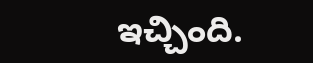ఇచ్చింది.